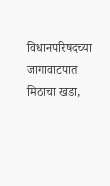विधानपरिषदच्या जागावाटपात मिठाचा खडा,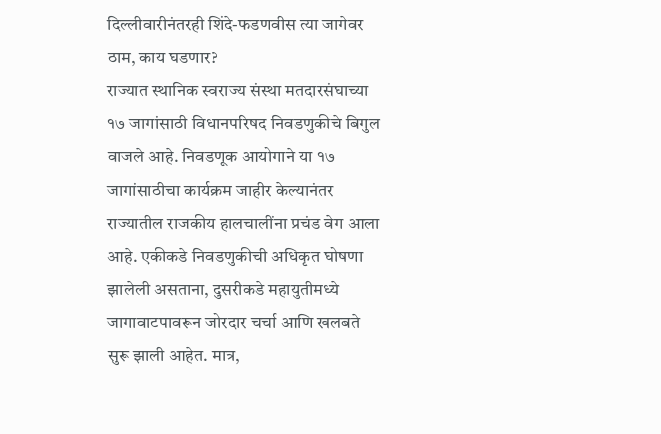दिल्लीवारीनंतरही शिंदे-फडणवीस त्या जागेवर ठाम, काय घडणार?
राज्यात स्थानिक स्वराज्य संस्था मतदारसंघाच्या १७ जागांसाठी विधानपरिषद निवडणुकीचे बिगुल वाजले आहे. निवडणूक आयोगाने या १७ जागांसाठीचा कार्यक्रम जाहीर केल्यानंतर राज्यातील राजकीय हालचालींना प्रचंड वेग आला आहे. एकीकडे निवडणुकीची अधिकृत घोषणा झालेली असताना, दुसरीकडे महायुतीमध्ये जागावाटपावरून जोरदार चर्चा आणि खलबते सुरू झाली आहेत. मात्र,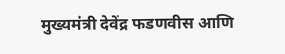मुख्यमंत्री देवेंद्र फडणवीस आणि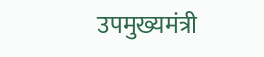उपमुख्यमंत्री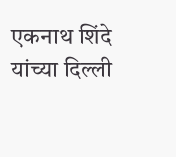एकनाथ शिंदे यांच्या दिल्ली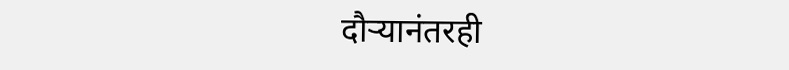दौऱ्यानंतरही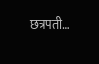छत्रपती…